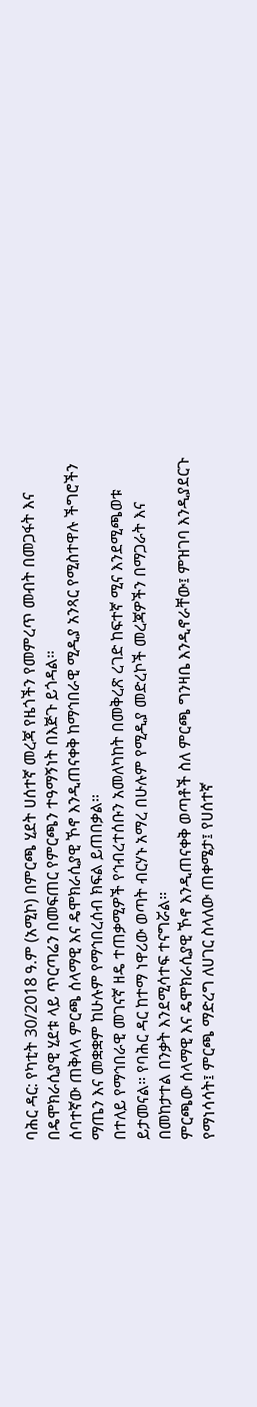ባሕር ዳር: የካቲት 30/2018 ዓ.ም (አሚኮ) በምርጫ ሂደት ሀሰተኛ መረጃ የዜጎችን የመምረጥ መብት በመጋፋት እና በዴሞክራሲያዊ ሂደቱ ላይ ጥርጣሬን በመፍጠር የምርጫን ተዓማኝነት በእጅጉ ይጎዳል።
ሰባተኛው ጠቅላላ ምርጫ ሰላማዊ እና ዴሞክራሲያዊ ኾኖ እንዲጠናቀቅ ከማኅበራዊ ሚዲያ አንጻር የሚስተዋሉ ችግሮችን ማጤን እና መቋቋም ከሁሉም የማኅበረሰብ ክፍል ይጠበቃል።
በተለይ የማኅበራዊ መገናኛ ዘዴ ተጠቃሚዎች የኅብረተሰቡን አመለካከት በመቅረጽ ረገድ ከፍተኛ ሚና እንደሚጫወቱ ይታመናል። የባሕር ዳር ከተማ ነዋሪው ወጣት ብርሃኑ አማረ በሁሉም የሚዲያ መድረኮች መረጃዎችን በማጋራት እና በመከታተል በንቃት እንደሚሳተፍ ተናግሯል።
ምርጫው ሰላማዊ እና ዴሞክራሲያዊ ኾኖ እንዲጠናቀቅ ወጣቶች ስለ ምርጫ ግንዛቤ እንዲኖራቸው፤ ምዝገባ እንዲያደርጉ የማነሳሳት፤ ምርጫ ማድረግ ለሀገር ስላለው ጠቀሜታ፤ የሀሰተኛ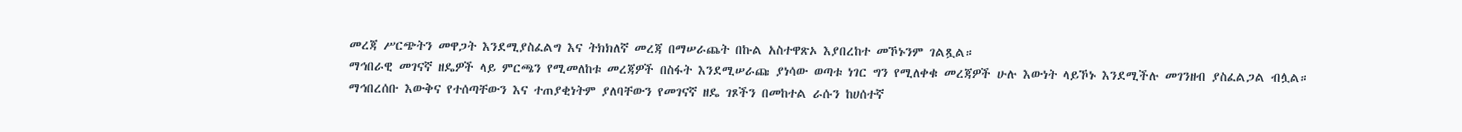መረጃ ሥርጭትን መዋጋት እንደሚያስፈልግ እና ትክክለኛ መረጃ በማሠራጨት በኩል አስተዋጽኦ እያበረከተ መኾኑንም ገልጿል።
ማኅበራዊ መገናኛ ዘዴዎች ላይ ምርጫን የሚመለከቱ መረጃዎች በስፋት እንደሚሠራጩ ያነሳው ወጣቱ ነገር ግን የሚለቀቁ መረጃዎች ሁሉ እውነት ላይኾኑ እንደሚችሉ መገንዘብ ያስፈልጋል ብሏል።
ማኅበረሰቡ እውቅና የተሰጣቸውን እና ተጠያቂነትም ያለባቸውን የመገናኛ ዘዴ ገጾችን በመከተል ራሱን ከሀሰተኛ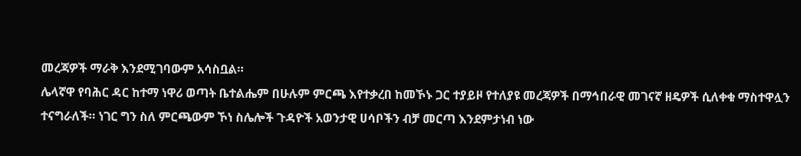መረጃዎች ማራቅ እንደሚገባውም አሳስቧል።
ሌላኛዋ የባሕር ዳር ከተማ ነዋሪ ወጣት ቤተልሔም በሁሉም ምርጫ እየተቃረበ ከመኾኑ ጋር ተያይዞ የተለያዩ መረጃዎች በማኅበራዊ መገናኛ ዘዴዎች ሲለቀቁ ማስተዋሏን ተናግራለች። ነገር ግን ስለ ምርጫውም ኾነ ስሌሎች ጉዳዮች አወንታዊ ሀሳቦችን ብቻ መርጣ እንደምታነብ ነው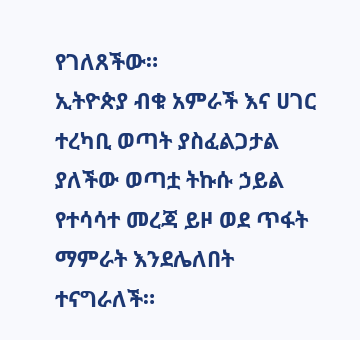የገለጸችው።
ኢትዮጵያ ብቁ አምራች እና ሀገር ተረካቢ ወጣት ያስፈልጋታል ያለችው ወጣቷ ትኩሱ ኃይል የተሳሳተ መረጃ ይዞ ወደ ጥፋት ማምራት እንደሌለበት ተናግራለች።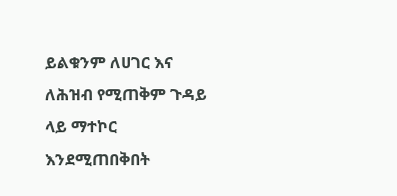ይልቁንም ለሀገር እና ለሕዝብ የሚጠቅም ጉዳይ ላይ ማተኮር እንደሚጠበቅበት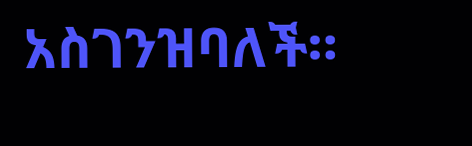አስገንዝባለች።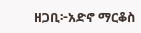ዘጋቢ፦አድኖ ማርቆስ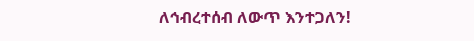ለኅብረተሰብ ለውጥ እንተጋለን!